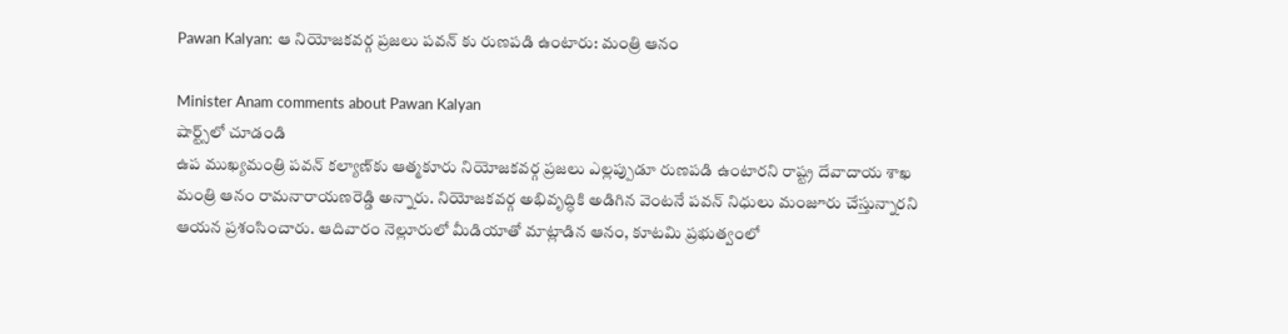Pawan Kalyan: ఆ నియోజకవర్గ ప్రజలు పవన్ కు రుణపడి ఉంటారు: మంత్రి ఆనం

Minister Anam comments about Pawan Kalyan
షార్ట్స్‌లో చూడండి
ఉప ముఖ్యమంత్రి పవన్ కల్యాణ్‌కు ఆత్మకూరు నియోజకవర్గ ప్రజలు ఎల్లప్పుడూ రుణపడి ఉంటారని రాష్ట్ర దేవాదాయ శాఖ మంత్రి ఆనం రామనారాయణరెడ్డి అన్నారు. నియోజకవర్గ అభివృద్ధికి అడిగిన వెంటనే పవన్ నిధులు మంజూరు చేస్తున్నారని ఆయన ప్రశంసించారు. ఆదివారం నెల్లూరులో మీడియాతో మాట్లాడిన ఆనం, కూటమి ప్రభుత్వంలో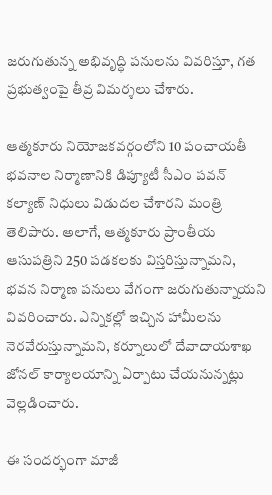జరుగుతున్న అభివృద్ధి పనులను వివరిస్తూ, గత ప్రభుత్వంపై తీవ్ర విమర్శలు చేశారు.

ఆత్మకూరు నియోజకవర్గంలోని 10 పంచాయతీ భవనాల నిర్మాణానికి డిప్యూటీ సీఎం పవన్ కల్యాణ్ నిధులు విడుదల చేశారని మంత్రి తెలిపారు. అలాగే, ఆత్మకూరు ప్రాంతీయ ఆసుపత్రిని 250 పడకలకు విస్తరిస్తున్నామని, భవన నిర్మాణ పనులు వేగంగా జరుగుతున్నాయని వివరించారు. ఎన్నికల్లో ఇచ్చిన హామీలను నెరవేరుస్తున్నామని, కర్నూలులో దేవాదాయశాఖ జోనల్ కార్యాలయాన్ని ఏర్పాటు చేయనున్నట్లు వెల్లడించారు.

ఈ సందర్భంగా మాజీ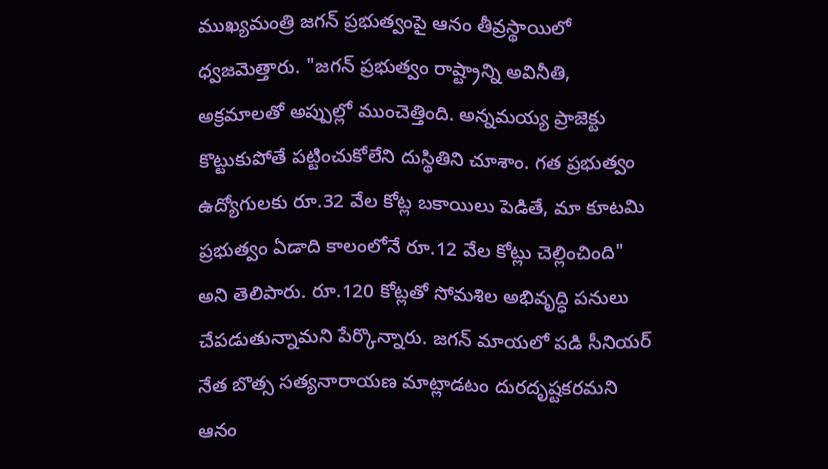ముఖ్యమంత్రి జగన్ ప్రభుత్వంపై ఆనం తీవ్రస్థాయిలో ధ్వజమెత్తారు. "జగన్ ప్రభుత్వం రాష్ట్రాన్ని అవినీతి, అక్రమాలతో అప్పుల్లో ముంచెత్తింది. అన్నమయ్య ప్రాజెక్టు కొట్టుకుపోతే పట్టించుకోలేని దుస్థితిని చూశాం. గత ప్రభుత్వం ఉద్యోగులకు రూ.32 వేల కోట్ల బకాయిలు పెడితే, మా కూటమి ప్రభుత్వం ఏడాది కాలంలోనే రూ.12 వేల కోట్లు చెల్లించింది" అని తెలిపారు. రూ.120 కోట్లతో సోమశిల అభివృద్ధి పనులు చేపడుతున్నామని పేర్కొన్నారు. జగన్ మాయలో పడి సీనియర్ నేత బొత్స సత్యనారాయణ మాట్లాడటం దురదృష్టకరమని ఆనం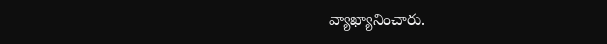వ్యాఖ్యానించారు.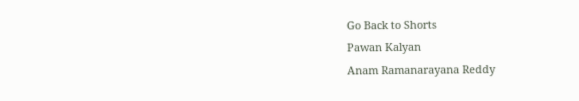Go Back to Shorts
Pawan Kalyan
Anam Ramanarayana Reddy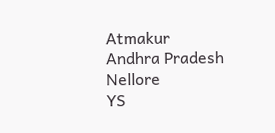Atmakur
Andhra Pradesh
Nellore
YS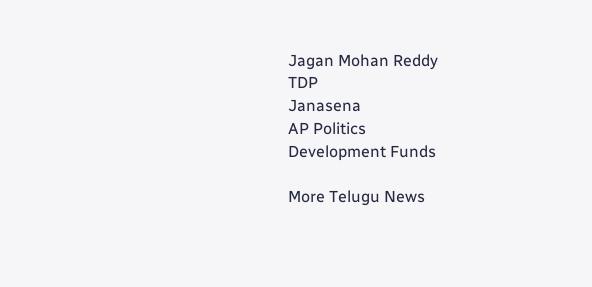Jagan Mohan Reddy
TDP
Janasena
AP Politics
Development Funds

More Telugu News